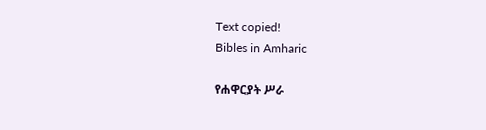Text copied!
Bibles in Amharic

የሐዋርያት ሥራ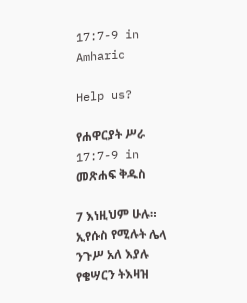17:7-9 in Amharic

Help us?

የሐዋርያት ሥራ 17:7-9 in መጽሐፍ ቅዱስ

7 እነዚህም ሁሉ። ኢየሱስ የሚሉት ሌላ ንጉሥ አለ እያሉ የቄሣርን ትእዛዝ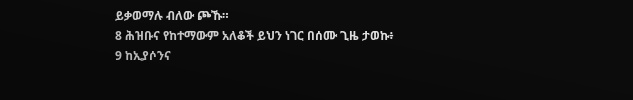ይቃወማሉ ብለው ጮኹ።
8 ሕዝቡና የከተማውም አለቆች ይህን ነገር በሰሙ ጊዜ ታወኩ፥
9 ከኢያሶንና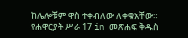ከሌሎቹም ዋስ ተቀብለው ለቀቁአቸው።
የሐዋርያት ሥራ 17 in መጽሐፍ ቅዱስ